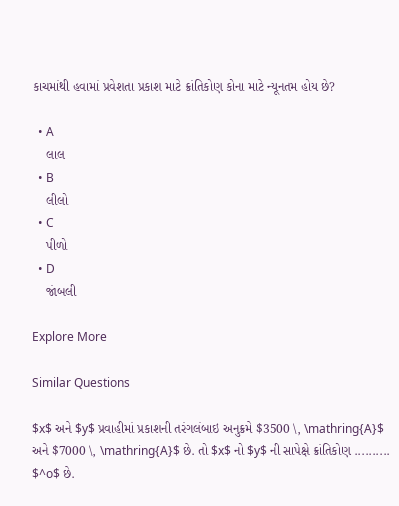કાચમાંથી હવામાં પ્રવેશતા પ્રકાશ માટે ક્રાંતિકોણ કોના માટે ન્યૂનતમ હોય છે?

  • A
    લાલ
  • B
    લીલો
  • C
    પીળો
  • D
    જાંબલી

Explore More

Similar Questions

$x$ અને $y$ પ્રવાહીમાં પ્રકાશની તરંગલંબાઇ અનુક્રમે $3500 \, \mathring{A}$ અને $7000 \, \mathring{A}$ છે. તો $x$ નો $y$ ની સાપેક્ષે ક્રાંતિકોણ .......... $^o$ છે.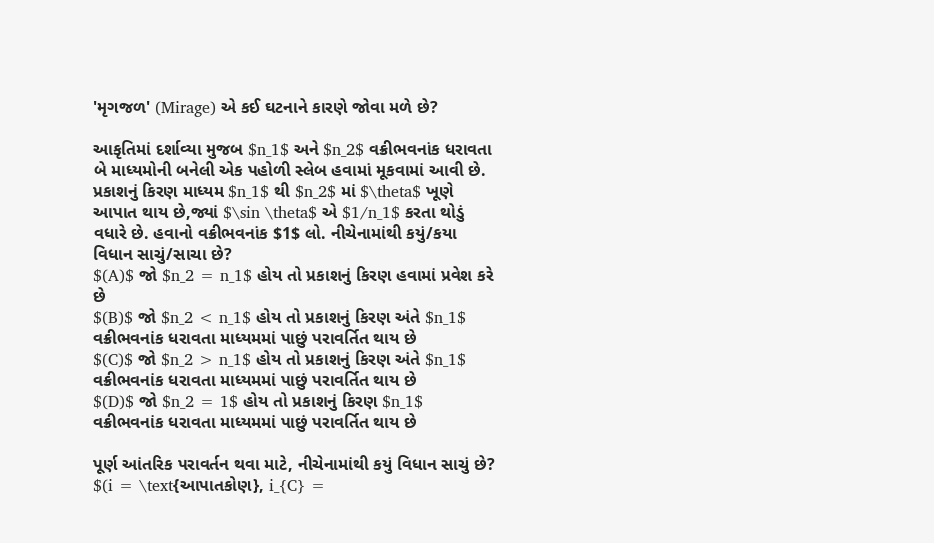'મૃગજળ' (Mirage) એ કઈ ઘટનાને કારણે જોવા મળે છે?

આકૃતિમાં દર્શાવ્યા મુજબ $n_1$ અને $n_2$ વક્રીભવનાંક ધરાવતા બે માધ્યમોની બનેલી એક પહોળી સ્લેબ હવામાં મૂકવામાં આવી છે. પ્રકાશનું કિરણ માધ્યમ $n_1$ થી $n_2$ માં $\theta$ ખૂણે આપાત થાય છે,જ્યાં $\sin \theta$ એ $1/n_1$ કરતા થોડું વધારે છે. હવાનો વક્રીભવનાંક $1$ લો. નીચેનામાંથી કયું/કયા વિધાન સાચું/સાચા છે?
$(A)$ જો $n_2 = n_1$ હોય તો પ્રકાશનું કિરણ હવામાં પ્રવેશ કરે છે
$(B)$ જો $n_2 < n_1$ હોય તો પ્રકાશનું કિરણ અંતે $n_1$ વક્રીભવનાંક ધરાવતા માધ્યમમાં પાછું પરાવર્તિત થાય છે
$(C)$ જો $n_2 > n_1$ હોય તો પ્રકાશનું કિરણ અંતે $n_1$ વક્રીભવનાંક ધરાવતા માધ્યમમાં પાછું પરાવર્તિત થાય છે
$(D)$ જો $n_2 = 1$ હોય તો પ્રકાશનું કિરણ $n_1$ વક્રીભવનાંક ધરાવતા માધ્યમમાં પાછું પરાવર્તિત થાય છે

પૂર્ણ આંતરિક પરાવર્તન થવા માટે, નીચેનામાંથી કયું વિધાન સાચું છે? $(i = \text{આપાતકોણ}, i_{C} =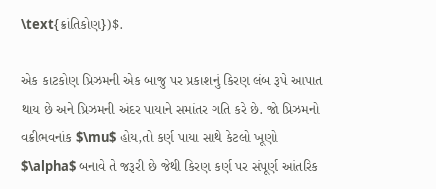\text{ક્રાંતિકોણ})$.

એક કાટકોણ પ્રિઝમની એક બાજુ પર પ્રકાશનું કિરણ લંબ રૂપે આપાત થાય છે અને પ્રિઝમની અંદર પાયાને સમાંતર ગતિ કરે છે. જો પ્રિઝમનો વક્રીભવનાંક $\mu$ હોય,તો કર્ણ પાયા સાથે કેટલો ખૂણો $\alpha$ બનાવે તે જરૂરી છે જેથી કિરણ કર્ણ પર સંપૂર્ણ આંતરિક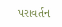પરાવર્તન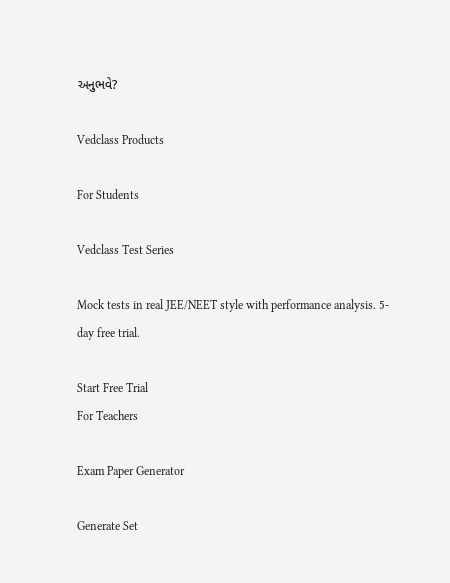અનુભવે?

Vedclass Products

For Students

Vedclass Test Series

Mock tests in real JEE/NEET style with performance analysis. 5-day free trial.

Start Free Trial
For Teachers

Exam Paper Generator

Generate Set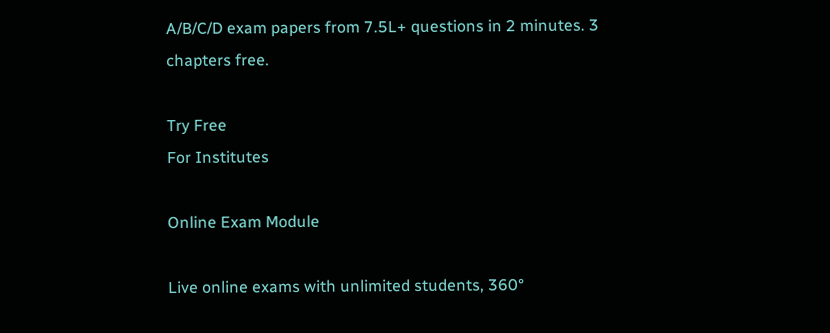A/B/C/D exam papers from 7.5L+ questions in 2 minutes. 3 chapters free.

Try Free
For Institutes

Online Exam Module

Live online exams with unlimited students, 360°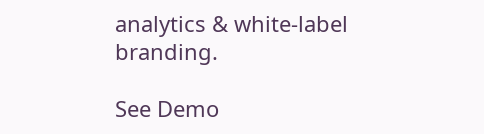analytics & white-label branding.

See Demo